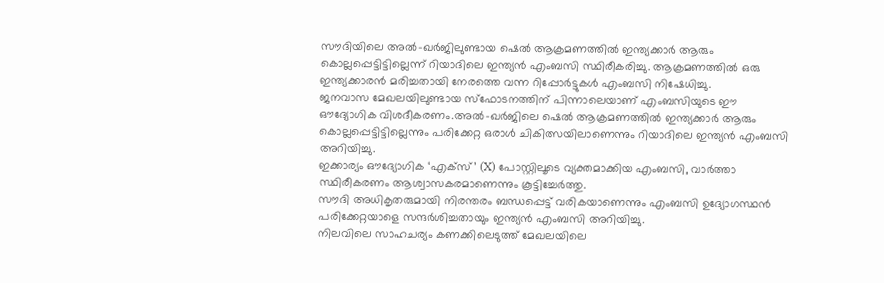സൗദിയിലെ അൽ-ഖർജിലുണ്ടായ ഷെൽ ആക്രമണത്തിൽ ഇന്ത്യക്കാർ ആരും കൊല്ലപ്പെട്ടിട്ടില്ലെന്ന് റിയാദിലെ ഇന്ത്യൻ എംബസി സ്ഥിരീകരിച്ചു. ആക്രമണത്തിൽ ഒരു ഇന്ത്യക്കാരൻ മരിച്ചതായി നേരത്തെ വന്ന റിപ്പോർട്ടുകൾ എംബസി നിഷേധിച്ചു.
ജനവാസ മേഖലയിലുണ്ടായ സ്ഫോടനത്തിന് പിന്നാലെയാണ് എംബസിയുടെ ഈ ഔദ്യോഗിക വിശദീകരണം.അൽ-ഖർജിലെ ഷെൽ ആക്രമണത്തിൽ ഇന്ത്യക്കാർ ആരും കൊല്ലപ്പെട്ടിട്ടില്ലെന്നും പരിക്കേറ്റ ഒരാൾ ചികിത്സയിലാണെന്നും റിയാദിലെ ഇന്ത്യൻ എംബസി അറിയിച്ചു.
ഇക്കാര്യം ഔദ്യോഗിക ‘എക്സ്’ (X) പോസ്റ്റിലൂടെ വ്യക്തമാക്കിയ എംബസി, വാർത്താ സ്ഥിരീകരണം ആശ്വാസകരമാണെന്നും കൂട്ടിച്ചേർത്തു.
സൗദി അധികൃതരുമായി നിരന്തരം ബന്ധപ്പെട്ട് വരികയാണെന്നും എംബസി ഉദ്യോഗസ്ഥൻ പരിക്കേറ്റയാളെ സന്ദർശിച്ചതായും ഇന്ത്യൻ എംബസി അറിയിച്ചു.
നിലവിലെ സാഹചര്യം കണക്കിലെടുത്ത് മേഖലയിലെ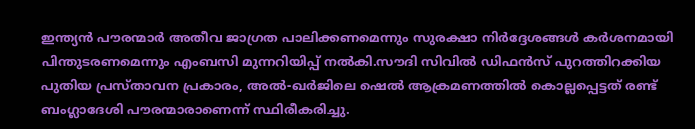ഇന്ത്യൻ പൗരന്മാർ അതീവ ജാഗ്രത പാലിക്കണമെന്നും സുരക്ഷാ നിർദ്ദേശങ്ങൾ കർശനമായി പിന്തുടരണമെന്നും എംബസി മുന്നറിയിപ്പ് നൽകി.സൗദി സിവിൽ ഡിഫൻസ് പുറത്തിറക്കിയ പുതിയ പ്രസ്താവന പ്രകാരം, അൽ-ഖർജിലെ ഷെൽ ആക്രമണത്തിൽ കൊല്ലപ്പെട്ടത് രണ്ട് ബംഗ്ലാദേശി പൗരന്മാരാണെന്ന് സ്ഥിരീകരിച്ചു.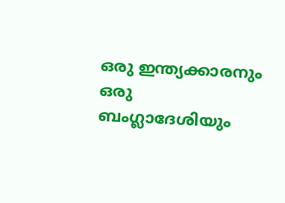ഒരു ഇന്ത്യക്കാരനും ഒരു ബംഗ്ലാദേശിയും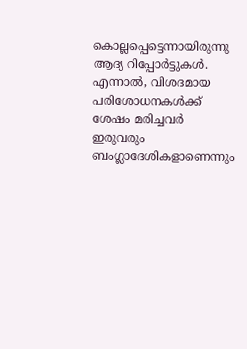കൊല്ലപ്പെട്ടെന്നായിരുന്നു ആദ്യ റിപ്പോർട്ടുകൾ. എന്നാൽ, വിശദമായ പരിശോധനകൾക്ക് ശേഷം മരിച്ചവർ ഇരുവരും ബംഗ്ലാദേശികളാണെന്നും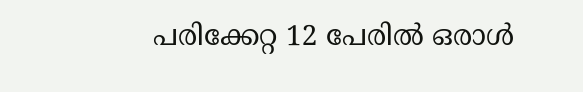പരിക്കേറ്റ 12 പേരിൽ ഒരാൾ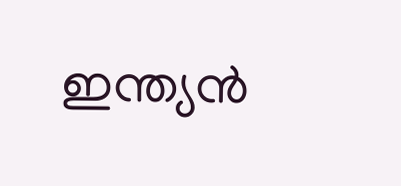ഇന്ത്യൻ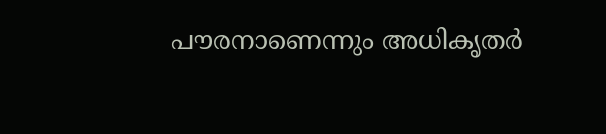പൗരനാണെന്നും അധികൃതർ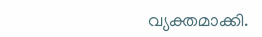വ്യക്തമാക്കി.